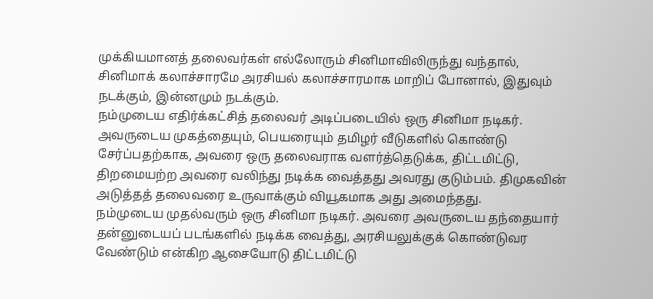முக்கியமானத் தலைவர்கள் எல்லோரும் சினிமாவிலிருந்து வந்தால், சினிமாக் கலாச்சாரமே அரசியல் கலாச்சாரமாக மாறிப் போனால், இதுவும் நடக்கும், இன்னமும் நடக்கும்.
நம்முடைய எதிர்க்கட்சித் தலைவர் அடிப்படையில் ஒரு சினிமா நடிகர். அவருடைய முகத்தையும், பெயரையும் தமிழர் வீடுகளில் கொண்டு சேர்ப்பதற்காக, அவரை ஒரு தலைவராக வளர்த்தெடுக்க, திட்டமிட்டு, திறமையற்ற அவரை வலிந்து நடிக்க வைத்தது அவரது குடும்பம். திமுகவின் அடுத்தத் தலைவரை உருவாக்கும் வியூகமாக அது அமைந்தது.
நம்முடைய முதல்வரும் ஒரு சினிமா நடிகர். அவரை அவருடைய தந்தையார் தன்னுடையப் படங்களில் நடிக்க வைத்து, அரசியலுக்குக் கொண்டுவர வேண்டும் என்கிற ஆசையோடு திட்டமிட்டு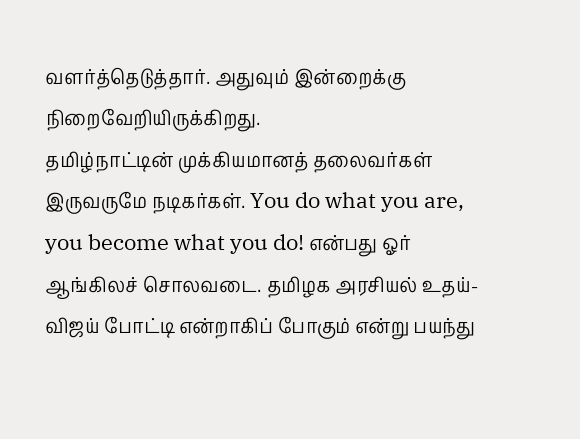வளர்த்தெடுத்தார். அதுவும் இன்றைக்கு நிறைவேறியிருக்கிறது.
தமிழ்நாட்டின் முக்கியமானத் தலைவர்கள் இருவருமே நடிகர்கள். You do what you are, you become what you do! என்பது ஓர் ஆங்கிலச் சொலவடை. தமிழக அரசியல் உதய்-விஜய் போட்டி என்றாகிப் போகும் என்று பயந்து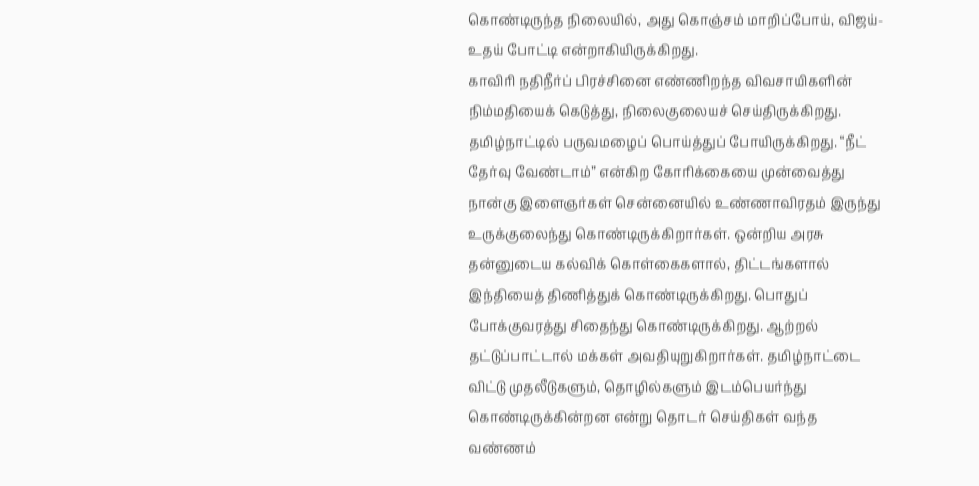கொண்டிருந்த நிலையில், அது கொஞ்சம் மாறிப்போய், விஜய்-உதய் போட்டி என்றாகியிருக்கிறது.
காவிரி நதிநீர்ப் பிரச்சினை எண்ணிறந்த விவசாயிகளின் நிம்மதியைக் கெடுத்து, நிலைகுலையச் செய்திருக்கிறது. தமிழ்நாட்டில் பருவமழைப் பொய்த்துப் போயிருக்கிறது. “நீட் தேர்வு வேண்டாம்” என்கிற கோரிக்கையை முன்வைத்து நான்கு இளைஞர்கள் சென்னையில் உண்ணாவிரதம் இருந்து உருக்குலைந்து கொண்டிருக்கிறார்கள். ஒன்றிய அரசு தன்னுடைய கல்விக் கொள்கைகளால், திட்டங்களால் இந்தியைத் திணித்துக் கொண்டிருக்கிறது. பொதுப் போக்குவரத்து சிதைந்து கொண்டிருக்கிறது. ஆற்றல் தட்டுப்பாட்டால் மக்கள் அவதியுறுகிறார்கள். தமிழ்நாட்டை விட்டு முதலீடுகளும், தொழில்களும் இடம்பெயர்ந்து கொண்டிருக்கின்றன என்று தொடர் செய்திகள் வந்த வண்ணம்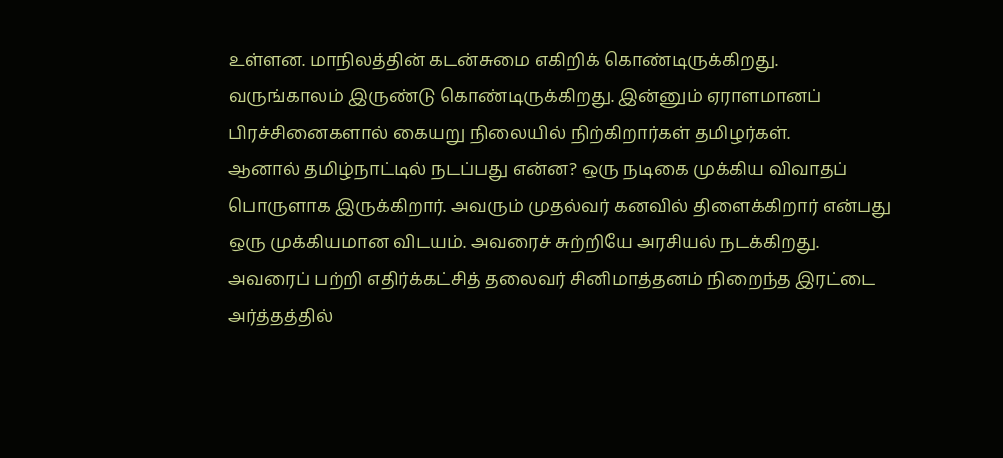உள்ளன. மாநிலத்தின் கடன்சுமை எகிறிக் கொண்டிருக்கிறது. வருங்காலம் இருண்டு கொண்டிருக்கிறது. இன்னும் ஏராளமானப் பிரச்சினைகளால் கையறு நிலையில் நிற்கிறார்கள் தமிழர்கள்.
ஆனால் தமிழ்நாட்டில் நடப்பது என்ன? ஒரு நடிகை முக்கிய விவாதப் பொருளாக இருக்கிறார். அவரும் முதல்வர் கனவில் திளைக்கிறார் என்பது ஒரு முக்கியமான விடயம். அவரைச் சுற்றியே அரசியல் நடக்கிறது.
அவரைப் பற்றி எதிர்க்கட்சித் தலைவர் சினிமாத்தனம் நிறைந்த இரட்டை அர்த்தத்தில்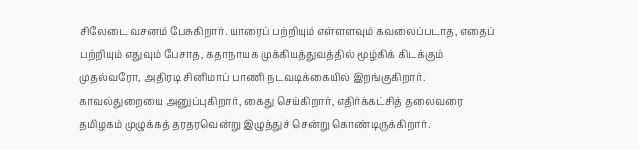சிலேடை வசனம் பேசுகிறார். யாரைப் பற்றியும் எள்ளளவும் கவலைப்படாத, எதைப் பற்றியும் எதுவும் பேசாத, கதாநாயக முக்கியத்துவத்தில் மூழ்கிக் கிடக்கும் முதல்வரோ, அதிரடி சினிமாப் பாணி நடவடிக்கையில் இறங்குகிறார்.
காவல்துறையை அனுப்புகிறார், கைது செய்கிறார், எதிர்க்கட்சித் தலைவரை தமிழகம் முழுக்கத் தரதரவென்று இழுத்துச் சென்று கொண்டிருக்கிறார்.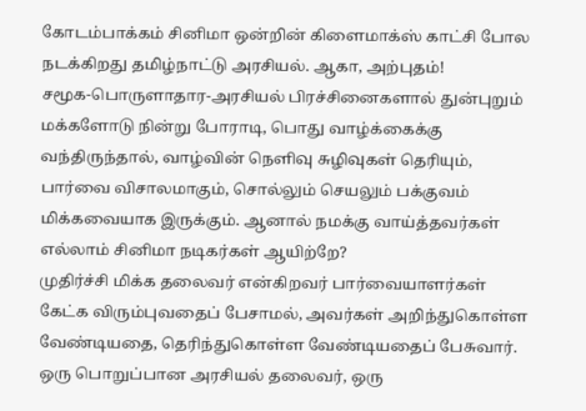கோடம்பாக்கம் சினிமா ஒன்றின் கிளைமாக்ஸ் காட்சி போல நடக்கிறது தமிழ்நாட்டு அரசியல். ஆகா, அற்புதம்!
சமூக-பொருளாதார-அரசியல் பிரச்சினைகளால் துன்புறும் மக்களோடு நின்று போராடி, பொது வாழ்க்கைக்கு வந்திருந்தால், வாழ்வின் நெளிவு சுழிவுகள் தெரியும், பார்வை விசாலமாகும், சொல்லும் செயலும் பக்குவம் மிக்கவையாக இருக்கும். ஆனால் நமக்கு வாய்த்தவர்கள் எல்லாம் சினிமா நடிகர்கள் ஆயிற்றே?
முதிர்ச்சி மிக்க தலைவர் என்கிறவர் பார்வையாளர்கள் கேட்க விரும்புவதைப் பேசாமல், அவர்கள் அறிந்துகொள்ள வேண்டியதை, தெரிந்துகொள்ள வேண்டியதைப் பேசுவார். ஒரு பொறுப்பான அரசியல் தலைவர், ஒரு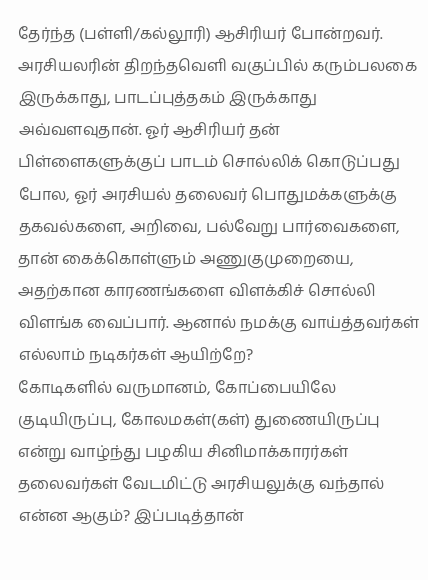தேர்ந்த (பள்ளி/கல்லூரி) ஆசிரியர் போன்றவர். அரசியலரின் திறந்தவெளி வகுப்பில் கரும்பலகை இருக்காது, பாடப்புத்தகம் இருக்காது அவ்வளவுதான். ஓர் ஆசிரியர் தன் பிள்ளைகளுக்குப் பாடம் சொல்லிக் கொடுப்பது போல, ஓர் அரசியல் தலைவர் பொதுமக்களுக்கு தகவல்களை, அறிவை, பல்வேறு பார்வைகளை, தான் கைக்கொள்ளும் அணுகுமுறையை, அதற்கான காரணங்களை விளக்கிச் சொல்லி விளங்க வைப்பார். ஆனால் நமக்கு வாய்த்தவர்கள் எல்லாம் நடிகர்கள் ஆயிற்றே?
கோடிகளில் வருமானம், கோப்பையிலே குடியிருப்பு, கோலமகள்(கள்) துணையிருப்பு என்று வாழ்ந்து பழகிய சினிமாக்காரர்கள் தலைவர்கள் வேடமிட்டு அரசியலுக்கு வந்தால் என்ன ஆகும்? இப்படித்தான்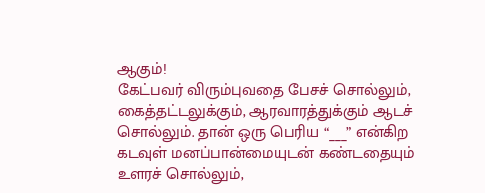ஆகும்!
கேட்பவர் விரும்புவதை பேசச் சொல்லும், கைத்தட்டலுக்கும், ஆரவாரத்துக்கும் ஆடச் சொல்லும். தான் ஒரு பெரிய “___” என்கிற கடவுள் மனப்பான்மையுடன் கண்டதையும் உளரச் சொல்லும்,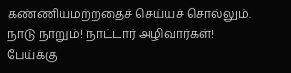கண்ணியமற்றதைச் செய்யச் சொல்லும். நாடு நாறும்! நாட்டார் அழிவார்கள்!
பேய்க்கு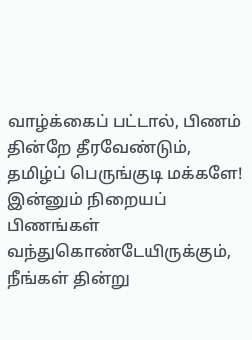வாழ்க்கைப் பட்டால், பிணம் தின்றே தீரவேண்டும், தமிழ்ப் பெருங்குடி மக்களே! இன்னும் நிறையப் பிணங்கள் வந்துகொண்டேயிருக்கும், நீங்கள் தின்று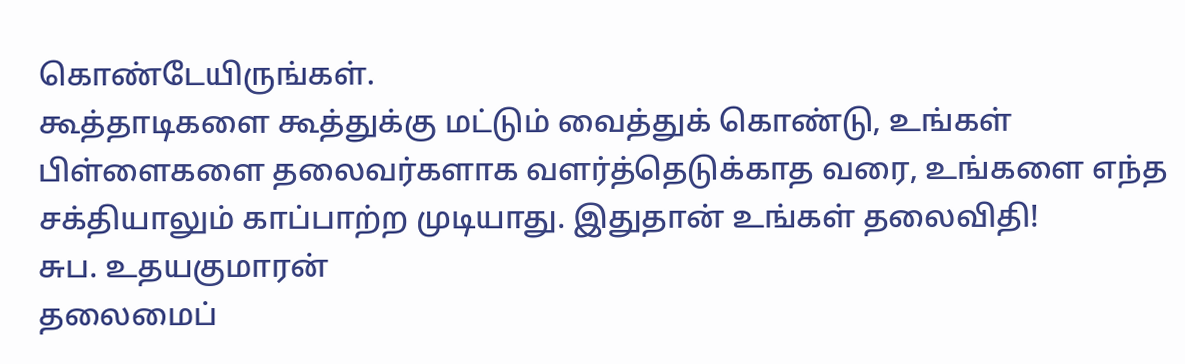கொண்டேயிருங்கள்.
கூத்தாடிகளை கூத்துக்கு மட்டும் வைத்துக் கொண்டு, உங்கள் பிள்ளைகளை தலைவர்களாக வளர்த்தெடுக்காத வரை, உங்களை எந்த சக்தியாலும் காப்பாற்ற முடியாது. இதுதான் உங்கள் தலைவிதி!
சுப. உதயகுமாரன்
தலைமைப்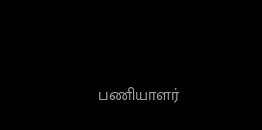பணியாளர்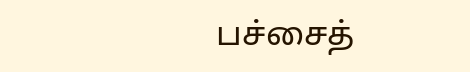பச்சைத்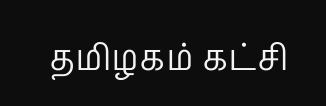தமிழகம் கட்சி